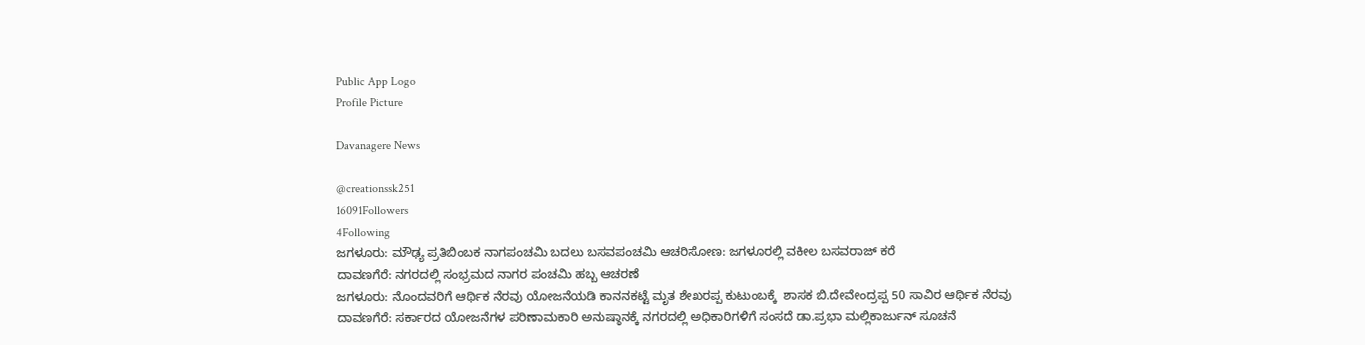Public App Logo
Profile Picture

Davanagere News

@creationssk251
16091Followers
4Following
ಜಗಳೂರು: ಮೌಢ್ಯ ಪ್ರತಿಬಿಂಬಕ ನಾಗಪಂಚಮಿ ಬದಲು ಬಸವಪಂಚಮಿ ಆಚರಿಸೋಣ: ಜಗಳೂರಲ್ಲಿ ವಕೀಲ ಬಸವರಾಜ್ ಕರೆ
ದಾವಣಗೆರೆ: ನಗರದಲ್ಲಿ ಸಂಭ್ರಮದ ನಾಗರ ಪಂಚಮಿ ಹಬ್ಬ ಆಚರಣೆ
ಜಗಳೂರು: ನೊಂದವರಿಗೆ ಆರ್ಥಿಕ ನೆರವು ಯೋಜನೆಯಡಿ ಕಾನನಕಟ್ಟೆ ಮೃತ ಶೇಖರಪ್ಪ ಕುಟುಂಬಕ್ಕೆ  ಶಾಸಕ ಬಿ.ದೇವೇಂದ್ರಪ್ಪ 50 ಸಾವಿರ ಆರ್ಥಿಕ ನೆರವು
ದಾವಣಗೆರೆ: ಸರ್ಕಾರದ ಯೋಜನೆಗಳ ಪರಿಣಾಮಕಾರಿ ಅನುಷ್ಠಾನಕ್ಕೆ ನಗರದಲ್ಲಿ ಅಧಿಕಾರಿಗಳಿಗೆ ಸಂಸದೆ ಡಾ.ಪ್ರಭಾ ಮಲ್ಲಿಕಾರ್ಜುನ್ ಸೂಚನೆ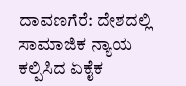ದಾವಣಗೆರೆ: ದೇಶದಲ್ಲಿ ಸಾಮಾಜಿಕ‌ ನ್ಯಾಯ ಕಲ್ಪಿಸಿದ ಏಕೈಕ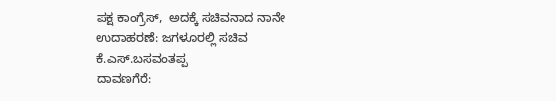ಪಕ್ಷ ಕಾಂಗ್ರೆಸ್,  ಅದಕ್ಕೆ ಸಚಿವನಾದ ನಾನೇ ಉದಾಹರಣೆ: ಜಗಳೂರಲ್ಲಿ ಸಚಿವ ಕೆ.ಎಸ್.ಬಸವಂತಪ್ಪ
ದಾವಣಗೆರೆ: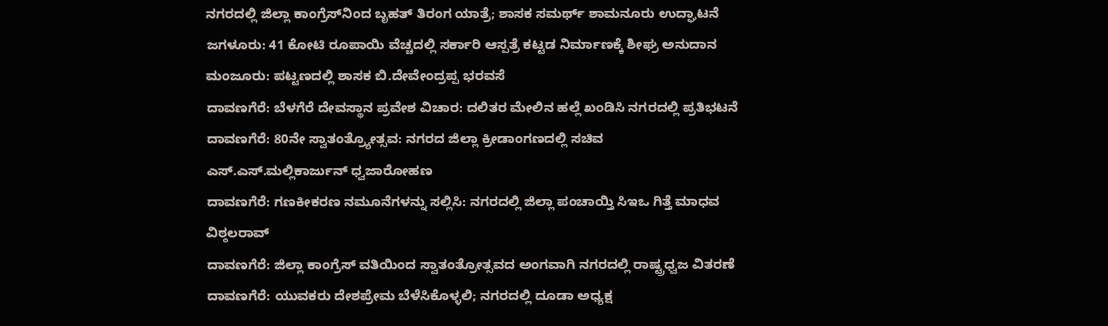ನಗರದಲ್ಲಿ ಜಿಲ್ಲಾ ಕಾಂಗ್ರೆಸ್‌ನಿಂದ ಬೃಹತ್ ತಿರಂಗ ಯಾತ್ರೆ; ಶಾಸಕ ಸಮರ್ಥ್ ಶಾಮನೂರು ಉದ್ಘಾಟನೆ
ಜಗಳೂರು: 41 ಕೋಟಿ ರೂಪಾಯಿ ವೆಚ್ಚದಲ್ಲಿ ಸರ್ಕಾರಿ ಆಸ್ಪತ್ರೆ ಕಟ್ಟಡ ನಿರ್ಮಾಣಕ್ಕೆ ಶೀಘ್ರ ಅನುದಾನ ಮಂಜೂರು: ಪಟ್ಟಣದಲ್ಲಿ ಶಾಸಕ ಬಿ.ದೇವೇಂದ್ರಪ್ಪ ಭರವಸೆ
ದಾವಣಗೆರೆ: ಬೆಳಗೆರೆ ದೇವಸ್ಥಾನ ಪ್ರವೇಶ ವಿಚಾರ: ದಲಿತರ ಮೇಲಿನ ಹಲ್ಲೆ ಖಂಡಿಸಿ ನಗರದಲ್ಲಿ ಪ್ರತಿಭಟನೆ
ದಾವಣಗೆರೆ: 80ನೇ ಸ್ವಾತಂತ್ರ್ಯೋತ್ಸವ: ನಗರದ ಜಿಲ್ಲಾ ಕ್ರೀಡಾಂಗಣದಲ್ಲಿ ಸಚಿವ ಎಸ್.ಎಸ್.ಮಲ್ಲಿಕಾರ್ಜುನ್ ಧ್ವಜಾರೋಹಣ
ದಾವಣಗೆರೆ: ಗಣಕೀಕರಣ ನಮೂನೆಗಳನ್ನು ಸಲ್ಲಿಸಿ: ನಗರದಲ್ಲಿ ಜಿಲ್ಲಾ ಪಂಚಾಯ್ತಿ ಸಿಇಒ ಗಿತ್ತೆ ಮಾಧವ ವಿಠ್ಠಲರಾವ್
ದಾವಣಗೆರೆ: ಜಿಲ್ಲಾ ಕಾಂಗ್ರೆಸ್ ವತಿಯಿಂದ ಸ್ವಾತಂತ್ರೋತ್ಸವದ ಅಂಗವಾಗಿ ನಗರದಲ್ಲಿ ರಾಷ್ಟ್ರಧ್ವಜ ವಿತರಣೆ
ದಾವಣಗೆರೆ: ಯುವಕರು ದೇಶಪ್ರೇಮ ಬೆಳೆಸಿಕೊಳ್ಳಲಿ; ನಗರದಲ್ಲಿ ದೂಡಾ ಅಧ್ಯಕ್ಷ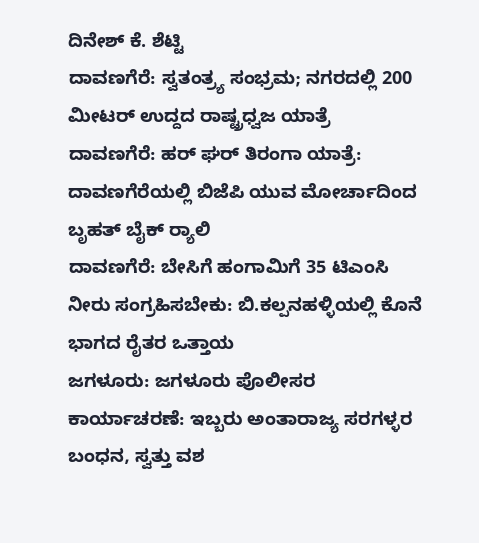ದಿನೇಶ್ ಕೆ. ಶೆಟ್ಟಿ
ದಾವಣಗೆರೆ: ಸ್ವತಂತ್ರ್ಯ ಸಂಭ್ರಮ; ನಗರದಲ್ಲಿ 200 ಮೀಟರ್ ಉದ್ದದ ರಾಷ್ಟ್ರಧ್ವಜ ಯಾತ್ರೆ
ದಾವಣಗೆರೆ: ಹರ್ ಘರ್ ತಿರಂಗಾ ಯಾತ್ರೆ: ದಾವಣಗೆರೆಯಲ್ಲಿ ಬಿಜೆಪಿ ಯುವ ಮೋರ್ಚಾದಿಂದ ಬೃಹತ್ ಬೈಕ್ ರ‍್ಯಾಲಿ
ದಾವಣಗೆರೆ: ಬೇಸಿಗೆ ಹಂಗಾಮಿಗೆ 35 ಟಿಎಂಸಿ ನೀರು ಸಂಗ್ರಹಿಸಬೇಕು: ಬಿ.ಕಲ್ಪನಹಳ್ಳಿಯಲ್ಲಿ ಕೊನೆ ಭಾಗದ ರೈತರ ಒತ್ತಾಯ
ಜಗಳೂರು: ಜಗಳೂರು ಪೊಲೀಸರ ಕಾರ್ಯಾಚರಣೆ: ಇಬ್ಬರು ಅಂತಾರಾಜ್ಯ ಸರಗಳ್ಳರ ಬಂಧನ, ಸ್ವತ್ತು ವಶ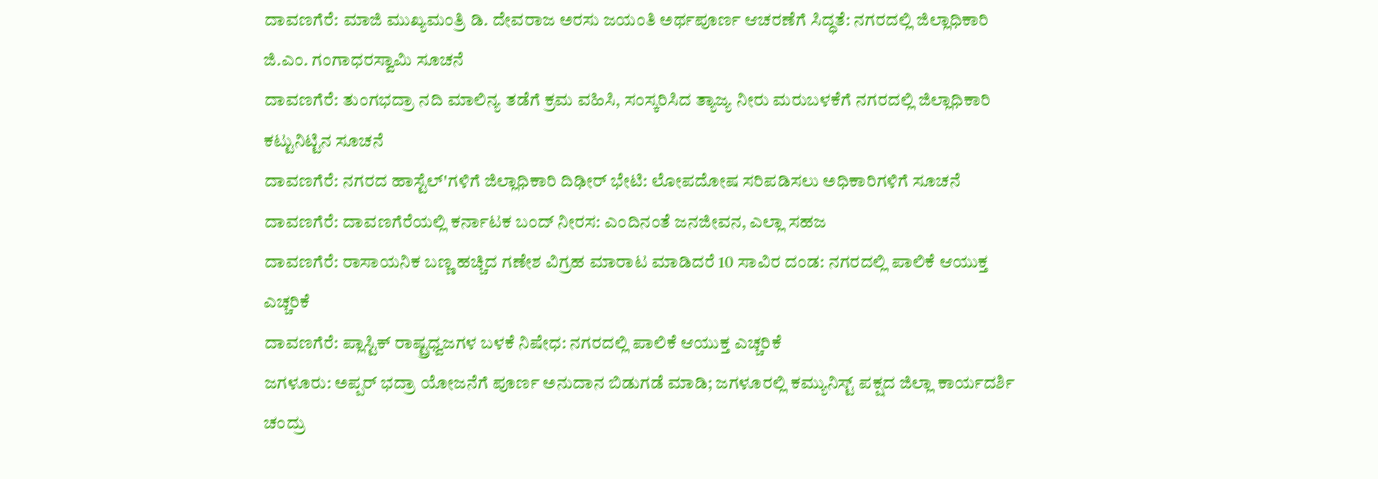ದಾವಣಗೆರೆ: ಮಾಜಿ ಮುಖ್ಯಮಂತ್ರಿ ಡಿ. ದೇವರಾಜ ಅರಸು ಜಯಂತಿ ಅರ್ಥಪೂರ್ಣ ಆಚರಣೆಗೆ ಸಿದ್ಧತೆ: ನಗರದಲ್ಲಿ ಜಿಲ್ಲಾಧಿಕಾರಿ ಜಿ.ಎಂ. ಗಂಗಾಧರಸ್ವಾಮಿ ಸೂಚನೆ
ದಾವಣಗೆರೆ: ತುಂಗಭದ್ರಾ ನದಿ ಮಾಲಿನ್ಯ ತಡೆಗೆ ಕ್ರಮ ವಹಿಸಿ, ಸಂಸ್ಕರಿಸಿದ ತ್ಯಾಜ್ಯ ನೀರು ಮರುಬಳಕೆಗೆ ನಗರದಲ್ಲಿ ಜಿಲ್ಲಾಧಿಕಾರಿ ಕಟ್ಟುನಿಟ್ಟಿನ ಸೂಚನೆ
ದಾವಣಗೆರೆ: ನಗರದ ಹಾಸ್ಟೆಲ್'ಗಳಿಗೆ ಜಿಲ್ಲಾಧಿಕಾರಿ ದಿಢೀರ್ ಭೇಟಿ: ಲೋಪದೋಷ ಸರಿಪಡಿಸಲು ಅಧಿಕಾರಿಗಳಿಗೆ ಸೂಚನೆ
ದಾವಣಗೆರೆ: ದಾವಣಗೆರೆಯಲ್ಲಿ ಕರ್ನಾಟಕ ಬಂದ್‌ ನೀರಸ: ಎಂದಿನಂತೆ ಜನಜೀವನ, ಎಲ್ಲಾ ಸಹಜ
ದಾವಣಗೆರೆ: ರಾಸಾಯನಿಕ ಬಣ್ಣ ಹಚ್ಚಿದ ಗಣೇಶ ವಿಗ್ರಹ ಮಾರಾಟ ಮಾಡಿದರೆ 10 ಸಾವಿರ ದಂಡ: ನಗರದಲ್ಲಿ ಪಾಲಿಕೆ ಆಯುಕ್ತ ಎಚ್ಚರಿಕೆ
ದಾವಣಗೆರೆ: ಪ್ಲಾಸ್ಟಿಕ್ ರಾಷ್ಟ್ರಧ್ವಜಗಳ ಬಳಕೆ ನಿಷೇಧ: ನಗರದಲ್ಲಿ ಪಾಲಿಕೆ ಆಯುಕ್ತ ಎಚ್ಚರಿಕೆ
ಜಗಳೂರು: ಅಪ್ಪರ್ ಭದ್ರಾ ಯೋಜನೆಗೆ ಪೂರ್ಣ ಅನುದಾನ ಬಿಡುಗಡೆ ಮಾಡಿ; ಜಗಳೂರಲ್ಲಿ ಕಮ್ಯುನಿಸ್ಟ್ ಪಕ್ಷದ ಜಿಲ್ಲಾ ಕಾರ್ಯದರ್ಶಿ ಚಂದ್ರು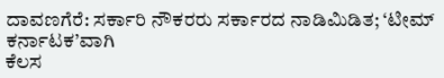ದಾವಣಗೆರೆ: ಸರ್ಕಾರಿ ನೌಕರರು ಸರ್ಕಾರದ ನಾಡಿಮಿಡಿತ; ‘ಟೀಮ್ ಕರ್ನಾಟಕ’ವಾಗಿ
ಕೆಲಸ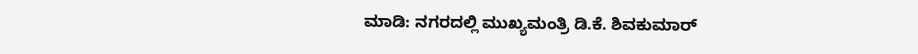ಮಾಡಿ: ನಗರದಲ್ಲಿ ಮುಖ್ಯಮಂತ್ರಿ ಡಿ.ಕೆ. ಶಿವಕುಮಾರ್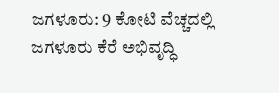ಜಗಳೂರು: 9 ಕೋಟಿ ವೆಚ್ಚದಲ್ಲಿ ಜಗಳೂರು ಕೆರೆ ಅಭಿವೃದ್ಧಿ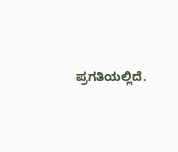ಪ್ರಗತಿಯಲ್ಲಿದೆ.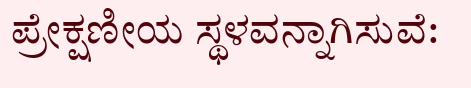ಪ್ರೇಕ್ಷಣೀಯ ಸ್ಥಳವನ್ನಾಗಿಸುವೆ: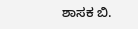ಶಾಸಕ ಬಿ.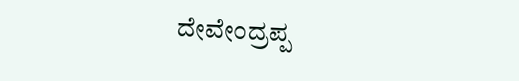ದೇವೇಂದ್ರಪ್ಪ